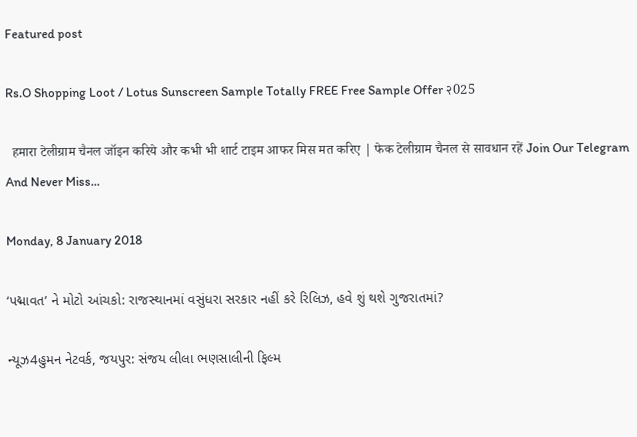Featured post

Rs.O Shopping Loot / Lotus Sunscreen Sample Totally FREE Free Sample Offer २025

  हमारा टेलीग्राम चैनल जॉइन करिये और कभी भी शार्ट टाइम आफर मिस मत करिए | फेक टेलीग्राम चैनल से सावधान रहें Join Our Telegram And Never Miss...

Monday, 8 January 2018

‘પદ્માવત’ ને મોટો આંચકો: રાજસ્થાનમાં વસુંધરા સરકાર નહીં કરે રિલિઝ, હવે શું થશે ગુજરાતમાં?

ન્યૂઝ4હુમન નેટવર્ક, જયપુર: સંજય લીલા ભણસાલીની ફિલ્મ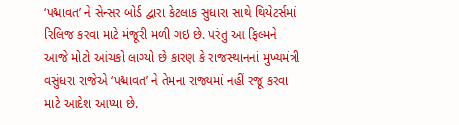‘પદ્માવત’ ને સેન્સર બોર્ડ દ્વારા કેટલાક સુધારા સાથે થિયેટર્સમાં રિલિજ કરવા માટે મંજૂરી મળી ગઇ છે. પરંતુ આ ફિલ્મને આજે મોટો આંચકો લાગ્યો છે કારણ કે રાજસ્થાનનાં મુખ્યમંત્રી વસુંધરા રાજેએ ‘પદ્માવત’ ને તેમના રાજ્યમાં નહીં રજૂ કરવા માટે આદેશ આપ્યા છે.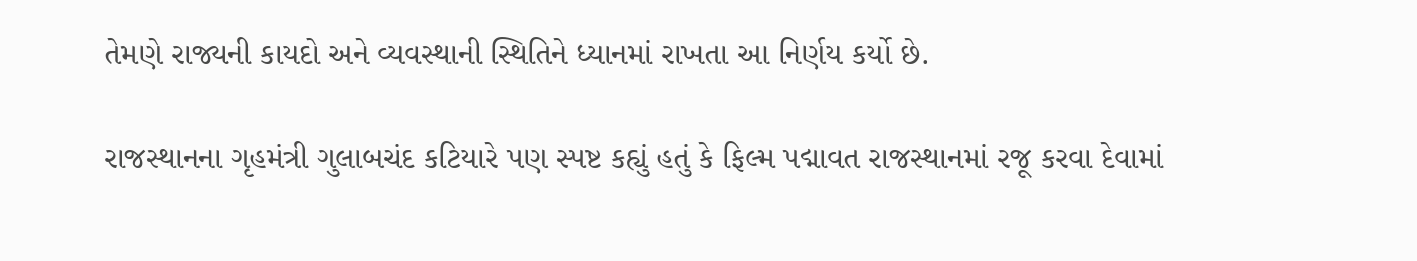તેમણે રાજ્યની કાયદો અને વ્યવસ્થાની સ્થિતિને ધ્યાનમાં રાખતા આ નિર્ણય કર્યો છે.

રાજસ્થાનના ગૃહમંત્રી ગુલાબચંદ કટિયારે પણ સ્પષ્ટ કહ્યું હતું કે ફિલ્મ પદ્માવત રાજસ્થાનમાં રજૂ કરવા દેવામાં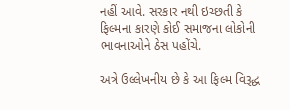નહીં આવે. સરકાર નથી ઇચ્છતી કે ફિલ્મના કારણે કોઈ સમાજના લોકોની ભાવનાઓને ઠેસ પહોંચે.

અત્રે ઉલ્લેખનીય છે કે આ ફિલ્મ વિરૂદ્ધ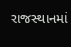રાજસ્થાનમાં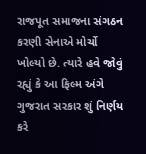રાજપૂત સમાજના સંગઠન કરણી સેનાએ મોર્ચો ખોલ્યો છે. ત્યારે હવે જોવું રહ્યું કે આ ફિલ્મ અંગે ગુજરાત સરકાર શું નિર્ણય કરે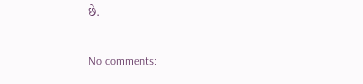છે.

No comments: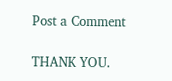Post a Comment

THANK YOU.